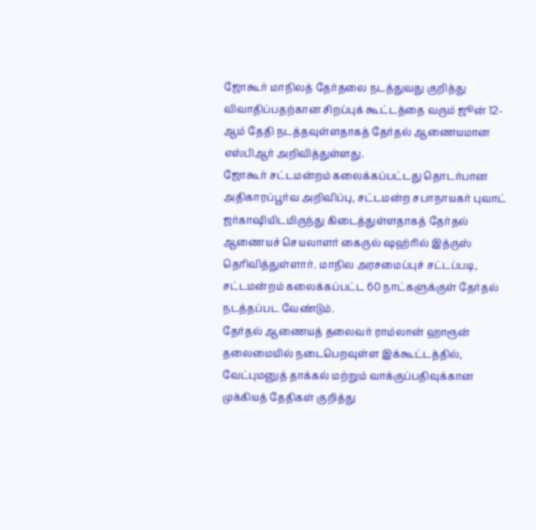ஜோகூர் மாநிலத் தேர்தலை நடத்துவது குறித்து விவாதிப்பதற்கான சிறப்புக் கூட்டத்தை வரும் ஜூன் 12-ஆம் தேதி நடத்தவுள்ளதாகத் தேர்தல் ஆணையமான எஸ்பிஆர் அறிவித்துள்ளது.
ஜோகூர் சட்டமன்றம் கலைக்கப்பட்டது தொடர்பான அதிகாரப்பூர்வ அறிவிப்பு, சட்டமன்ற சபாநாயகர் புவாட் ஜர்காஷியிடமிருந்து கிடைத்துள்ளதாகத் தேர்தல் ஆணையச் செயலாளர் கைருல் ஷஹ்ரில் இத்ருஸ் தெரிவித்துள்ளார். மாநில அரசமைப்புச் சட்டப்படி, சட்டமன்றம் கலைக்கப்பட்ட 60 நாட்களுக்குள் தேர்தல் நடத்தப்பட வேண்டும்.
தேர்தல் ஆணையத் தலைவர் ராம்லான் ஹாரூன் தலைமையில் நடைபெறவுள்ள இக்கூட்டத்தில், வேட்புமனுத் தாக்கல் மற்றும் வாக்குப்பதிவுக்கான முக்கியத் தேதிகள் குறித்து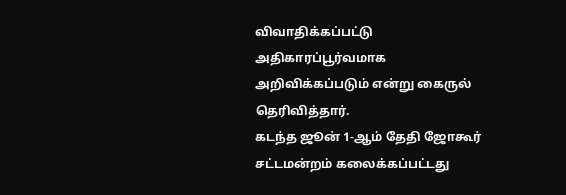விவாதிக்கப்பட்டு அதிகாரப்பூர்வமாக அறிவிக்கப்படும் என்று கைருல் தெரிவித்தார்.
கடந்த ஜூன் 1-ஆம் தேதி ஜோகூர் சட்டமன்றம் கலைக்கப்பட்டது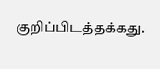குறிப்பிடத்தக்கது.